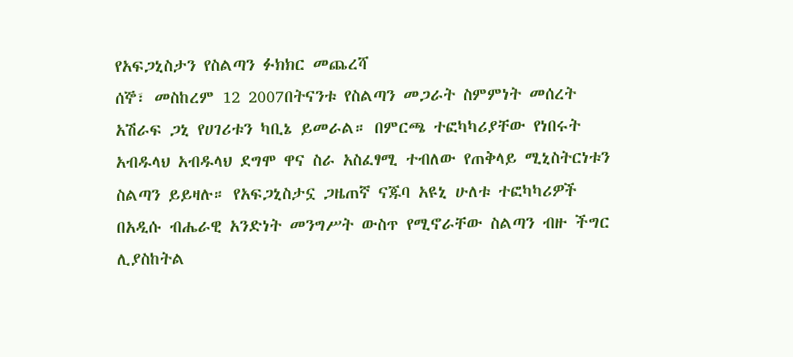የአፍጋኒስታን የስልጣን ፉክክር መጨረሻ
ሰኞ፣ መስከረም 12 2007በትናንቱ የስልጣን መጋራት ስምምነት መሰረት አሽራፍ ጋኒ የሀገሪቱን ካቢኔ ይመራል። በምርጫ ተፎካካሪያቸው የነበሩት አብዱላህ አብዱላህ ደግሞ ዋና ስራ አስፈፃሚ ተብለው የጠቅላይ ሚኒስትርነቱን ስልጣን ይይዛሉ። የአፍጋኒስታኗ ጋዜጠኛ ናጁባ አዩኒ ሁለቱ ተፎካካሪዎች በአዲሱ ብሔራዊ አንድነት መንግሥት ውስጥ የሚኖራቸው ስልጣን ብዙ ችግር ሊያስከትል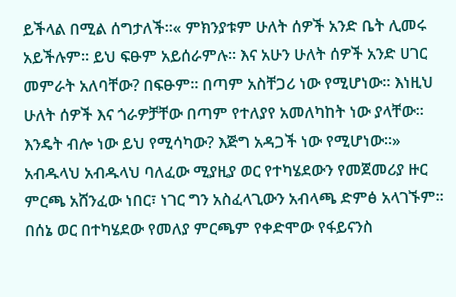ይችላል በሚል ሰግታለች።« ምክንያቱም ሁለት ሰዎች አንድ ቤት ሊመሩ አይችሉም። ይህ ፍፁም አይሰራምሉ። እና አሁን ሁለት ሰዎች አንድ ሀገር መምራት አለባቸው? በፍፁም። በጣም አስቸጋሪ ነው የሚሆነው። እነዚህ ሁለት ሰዎች እና ጎራዎቻቸው በጣም የተለያየ አመለካከት ነው ያላቸው። እንዴት ብሎ ነው ይህ የሚሳካው? እጅግ አዳጋች ነው የሚሆነው።»
አብዱላህ አብዱላህ ባለፈው ሚያዚያ ወር የተካሄደውን የመጀመሪያ ዙር ምርጫ አሸንፈው ነበር፣ ነገር ግን አስፈላጊውን አብላጫ ድምፅ አላገኙም። በሰኔ ወር በተካሄደው የመለያ ምርጫም የቀድሞው የፋይናንስ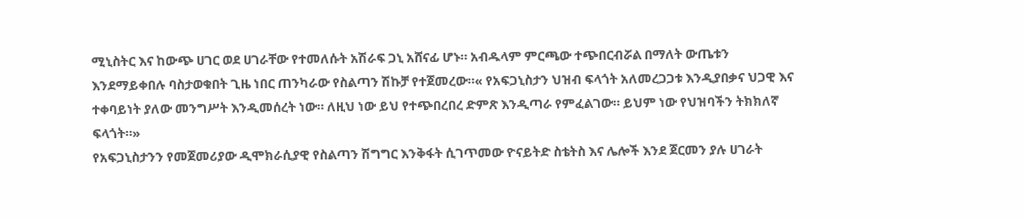ሚኒስትር እና ከውጭ ሀገር ወደ ሀገራቸው የተመለሱት አሽራፍ ጋኒ አሸናፊ ሆኑ። አብዱላም ምርጫው ተጭበርብሯል በማለት ውጤቱን እንደማይቀበሉ ባስታወቁበት ጊዜ ነበር ጠንካራው የስልጣን ሽኩቻ የተጀመረው።« የአፍጋኒስታን ህዝብ ፍላጎት አለመረጋጋቱ እንዲያበቃና ህጋዊ እና ተቀባይነት ያለው መንግሥት እንዲመሰረት ነው። ለዚህ ነው ይህ የተጭበረበረ ድምጽ እንዲጣራ የምፈልገው። ይህም ነው የህዝባችን ትክክለኛ ፍላጎት።»
የአፍጋኒስታንን የመጀመሪያው ዲሞክራሲያዊ የስልጣን ሽግግር እንቅፋት ሲገጥመው ዮናይትድ ስቴትስ እና ሌሎች እንደ ጀርመን ያሉ ሀገራት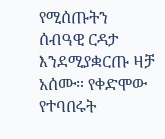የሚሰጡትን ሰብዓዊ ርዳታ እንደሚያቋርጡ ዛቻ አሰሙ። የቀድሞው የተባበሩት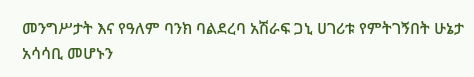መንግሥታት እና የዓለም ባንክ ባልደረባ አሽራፍ ጋኒ ሀገሪቱ የምትገኝበት ሁኔታ አሳሳቢ መሆኑን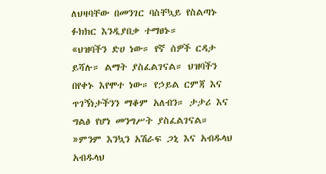ለህዛባቸው በመንገር ባስቸኳይ የስልጣኑ ፉክክር እንዲያበቃ ተማፀኑ።
«ህዝባችን ድሀ ነው። የኛ ሰዎች ርዳታ ይሻሉ። ልማት ያስፈልገናል። ህዝባችን በየቀኑ እየሞተ ነው። የኃይል ርምጃ እና ጥገኝነታችንን ማቆም አለብን። ታታሪ እና ግልፅ የሆነ መንግሥት ያስፈልገናል። »ምንም እንኳን አሽራፍ ጋኒ እና አብዱላህ አብዱላህ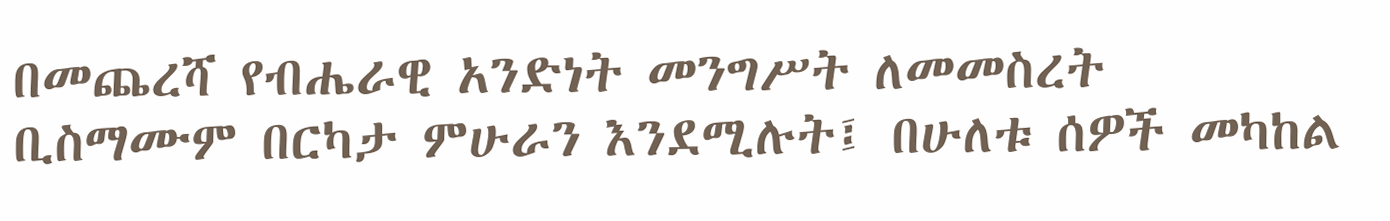በመጨረሻ የብሔራዊ አንድነት መንግሥት ለመመስረት ቢስማሙም በርካታ ምሁራን እንደሚሉት፤ በሁለቱ ሰዎች መካከል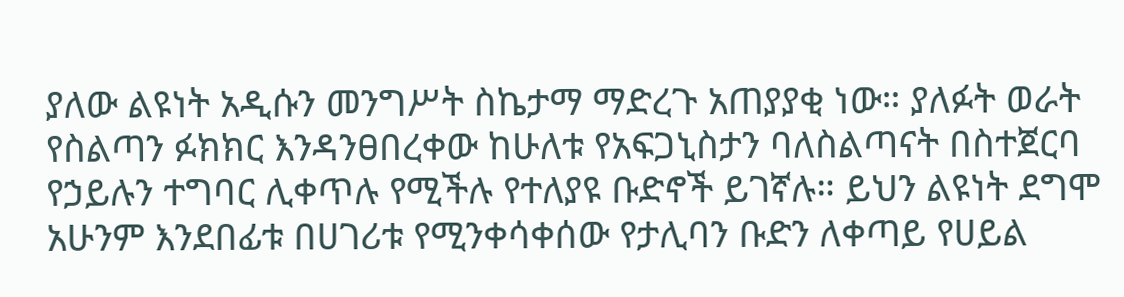ያለው ልዩነት አዲሱን መንግሥት ስኬታማ ማድረጉ አጠያያቂ ነው። ያለፉት ወራት የስልጣን ፉክክር እንዳንፀበረቀው ከሁለቱ የአፍጋኒስታን ባለስልጣናት በስተጀርባ የኃይሉን ተግባር ሊቀጥሉ የሚችሉ የተለያዩ ቡድኖች ይገኛሉ። ይህን ልዩነት ደግሞ አሁንም እንደበፊቱ በሀገሪቱ የሚንቀሳቀሰው የታሊባን ቡድን ለቀጣይ የሀይል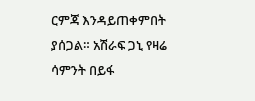ርምጃ እንዳይጠቀምበት ያሰጋል። አሽራፍ ጋኒ የዛሬ ሳምንት በይፋ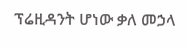ፕሬዚዳንት ሆነው ቃለ መኃላ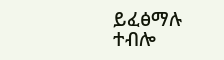ይፈፅማሉ ተብሎ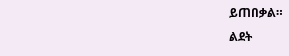ይጠበቃል።
ልደት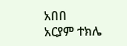አበበ
አርያም ተክሌ